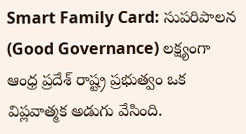Smart Family Card: సుపరిపాలన (Good Governance) లక్ష్యంగా ఆంధ్ర ప్రదేశ్ రాష్ట్ర ప్రభుత్వం ఒక విప్లవాత్మక అడుగు వేసింది.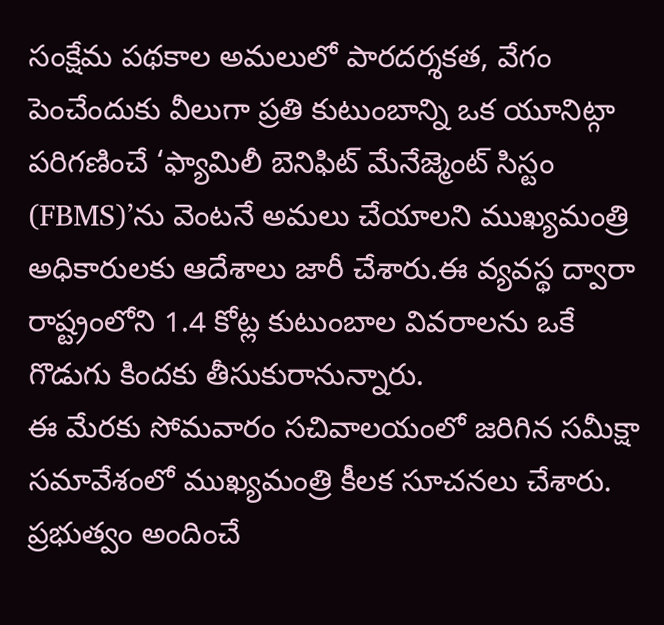సంక్షేమ పథకాల అమలులో పారదర్శకత, వేగం పెంచేందుకు వీలుగా ప్రతి కుటుంబాన్ని ఒక యూనిట్గా పరిగణించే ‘ఫ్యామిలీ బెనిఫిట్ మేనేజ్మెంట్ సిస్టం (FBMS)’ను వెంటనే అమలు చేయాలని ముఖ్యమంత్రి అధికారులకు ఆదేశాలు జారీ చేశారు.ఈ వ్యవస్థ ద్వారా రాష్ట్రంలోని 1.4 కోట్ల కుటుంబాల వివరాలను ఒకే గొడుగు కిందకు తీసుకురానున్నారు.
ఈ మేరకు సోమవారం సచివాలయంలో జరిగిన సమీక్షా సమావేశంలో ముఖ్యమంత్రి కీలక సూచనలు చేశారు. ప్రభుత్వం అందించే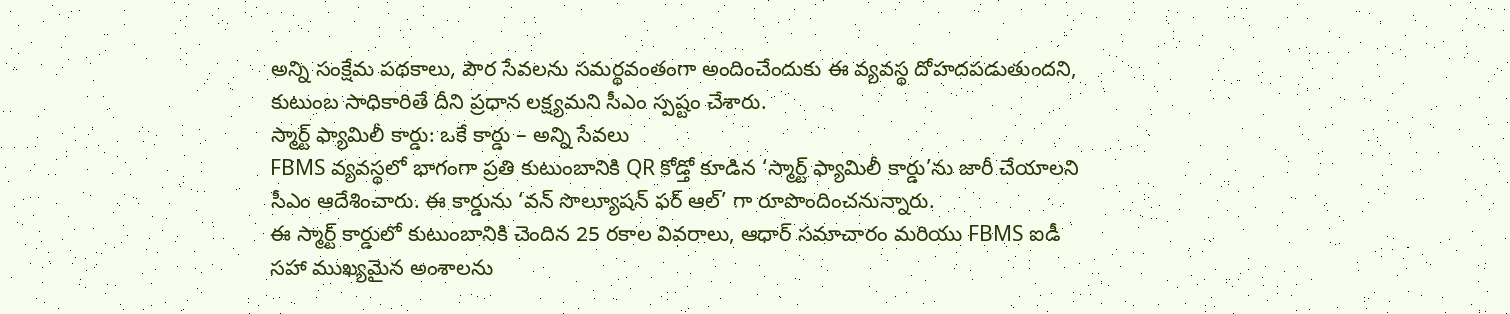అన్ని సంక్షేమ పథకాలు, పౌర సేవలను సమర్థవంతంగా అందించేందుకు ఈ వ్యవస్థ దోహదపడుతుందని, కుటుంబ సాధికారితే దీని ప్రధాన లక్ష్యమని సీఎం స్పష్టం చేశారు.
స్మార్ట్ ఫ్యామిలీ కార్డు: ఒకే కార్డు – అన్ని సేవలు
FBMS వ్యవస్థలో భాగంగా ప్రతి కుటుంబానికి QR కోడ్తో కూడిన ‘స్మార్ట్ ఫ్యామిలీ కార్డు’ను జారీ చేయాలని సీఎం ఆదేశించారు. ఈ కార్డును ‘వన్ సొల్యూషన్ ఫర్ ఆల్’ గా రూపొందించనున్నారు.
ఈ స్మార్ట్ కార్డులో కుటుంబానికి చెందిన 25 రకాల వివరాలు, ఆధార్ సమాచారం మరియు FBMS ఐడీ సహా ముఖ్యమైన అంశాలను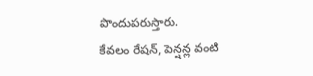పొందుపరుస్తారు.
కేవలం రేషన్, పెన్షన్ల వంటి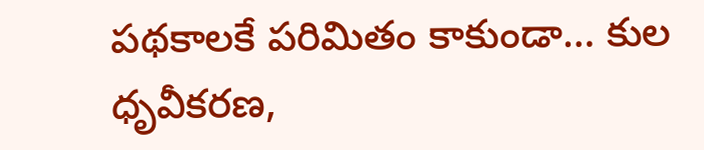పథకాలకే పరిమితం కాకుండా… కుల ధృవీకరణ,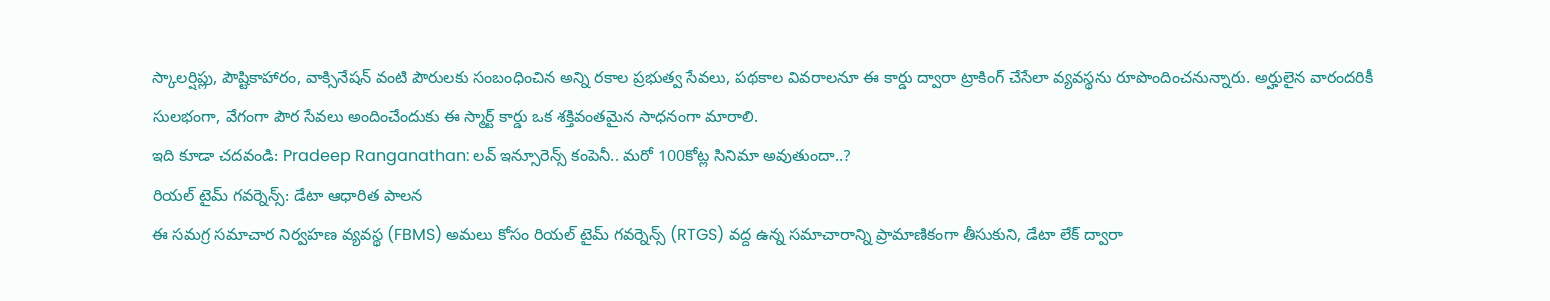స్కాలర్షిప్లు, పౌష్టికాహారం, వాక్సినేషన్ వంటి పౌరులకు సంబంధించిన అన్ని రకాల ప్రభుత్వ సేవలు, పథకాల వివరాలనూ ఈ కార్డు ద్వారా ట్రాకింగ్ చేసేలా వ్యవస్థను రూపొందించనున్నారు. అర్హులైన వారందరికీ సులభంగా, వేగంగా పౌర సేవలు అందించేందుకు ఈ స్మార్ట్ కార్డు ఒక శక్తివంతమైన సాధనంగా మారాలి.
ఇది కూడా చదవండి: Pradeep Ranganathan: లవ్ ఇన్సూరెన్స్ కంపెనీ.. మరో 100కోట్ల సినిమా అవుతుందా..?
రియల్ టైమ్ గవర్నెన్స్: డేటా ఆధారిత పాలన
ఈ సమగ్ర సమాచార నిర్వహణ వ్యవస్థ (FBMS) అమలు కోసం రియల్ టైమ్ గవర్నెన్స్ (RTGS) వద్ద ఉన్న సమాచారాన్ని ప్రామాణికంగా తీసుకుని, డేటా లేక్ ద్వారా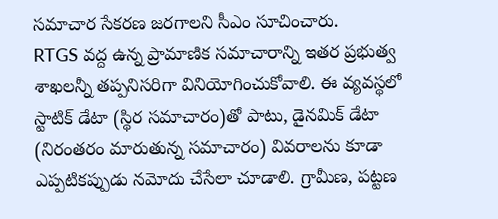సమాచార సేకరణ జరగాలని సీఎం సూచించారు.
RTGS వద్ద ఉన్న ప్రామాణిక సమాచారాన్ని ఇతర ప్రభుత్వ శాఖలన్నీ తప్పనిసరిగా వినియోగించుకోవాలి. ఈ వ్యవస్థలో స్టాటిక్ డేటా (స్థిర సమాచారం)తో పాటు, డైనమిక్ డేటా (నిరంతరం మారుతున్న సమాచారం) వివరాలను కూడా ఎప్పటికప్పుడు నమోదు చేసేలా చూడాలి. గ్రామీణ, పట్టణ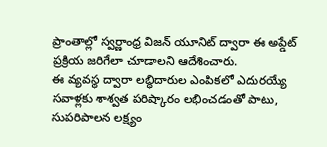ప్రాంతాల్లో స్వర్ణాంధ్ర విజన్ యూనిట్ ద్వారా ఈ అప్డేట్ ప్రక్రియ జరిగేలా చూడాలని ఆదేశించారు.
ఈ వ్యవస్థ ద్వారా లబ్ధిదారుల ఎంపికలో ఎదురయ్యే సవాళ్లకు శాశ్వత పరిష్కారం లభించడంతో పాటు, సుపరిపాలన లక్ష్యం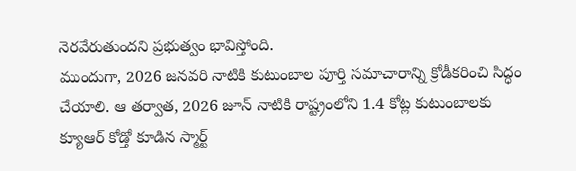నెరవేరుతుందని ప్రభుత్వం భావిస్తోంది.
ముందుగా, 2026 జనవరి నాటికి కుటుంబాల పూర్తి సమాచారాన్ని క్రోడీకరించి సిద్ధం చేయాలి. ఆ తర్వాత, 2026 జూన్ నాటికి రాష్ట్రంలోని 1.4 కోట్ల కుటుంబాలకు క్యూఆర్ కోడ్తో కూడిన స్మార్ట్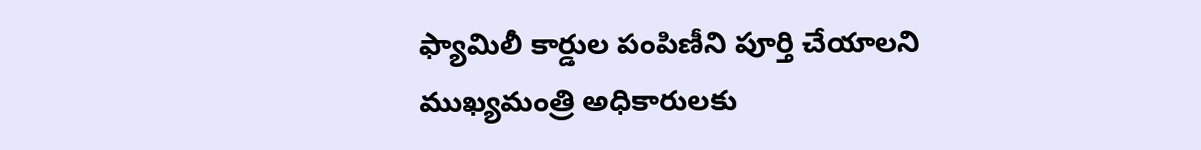ఫ్యామిలీ కార్డుల పంపిణీని పూర్తి చేయాలని ముఖ్యమంత్రి అధికారులకు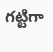గట్టిగా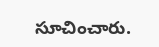సూచించారు.